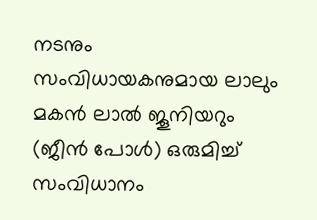നടനും സംവിധായകനുമായ ലാലും മകന്‍ ലാല്‍ ജൂനിയറും (ജീന്‍ പോള്‍) ഒരുമിച്ച് സംവിധാനം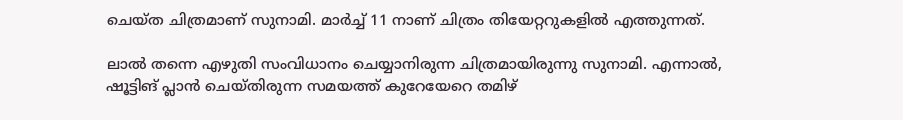ചെയ്ത ചിത്രമാണ് സുനാമി. മാര്‍ച്ച് 11 നാണ് ചിത്രം തിയേറ്ററുകളില്‍ എത്തുന്നത്.

ലാല്‍ തന്നെ എഴുതി സംവിധാനം ചെയ്യാനിരുന്ന ചിത്രമായിരുന്നു സുനാമി. എന്നാല്‍, ഷൂട്ടിങ് പ്ലാന്‍ ചെയ്തിരുന്ന സമയത്ത് കുറേയേറെ തമിഴ്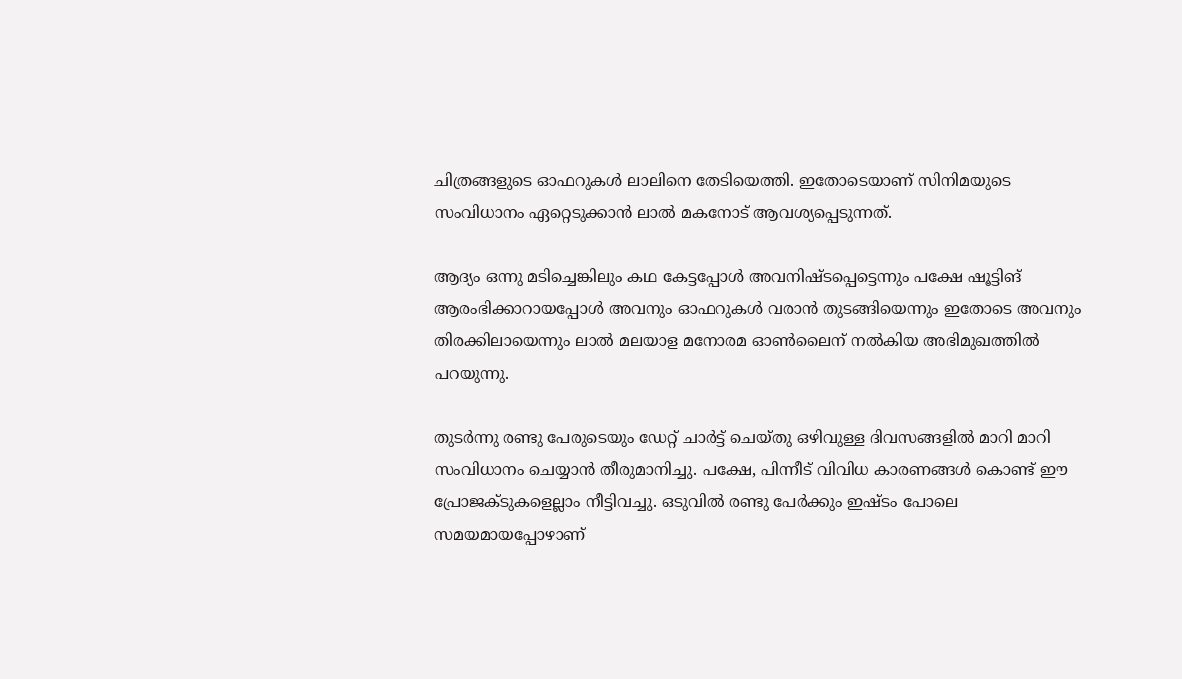ചിത്രങ്ങളുടെ ഓഫറുകള്‍ ലാലിനെ തേടിയെത്തി. ഇതോടെയാണ് സിനിമയുടെ സംവിധാനം ഏറ്റെടുക്കാന്‍ ലാല്‍ മകനോട് ആവശ്യപ്പെടുന്നത്.

ആദ്യം ഒന്നു മടിച്ചെങ്കിലും കഥ കേട്ടപ്പോള്‍ അവനിഷ്ടപ്പെട്ടെന്നും പക്ഷേ ഷൂട്ടിങ് ആരംഭിക്കാറായപ്പോള്‍ അവനും ഓഫറുകള്‍ വരാന്‍ തുടങ്ങിയെന്നും ഇതോടെ അവനും തിരക്കിലായെന്നും ലാല്‍ മലയാള മനോരമ ഓണ്‍ലൈന് നല്‍കിയ അഭിമുഖത്തില്‍ പറയുന്നു.

തുടര്‍ന്നു രണ്ടു പേരുടെയും ഡേറ്റ് ചാര്‍ട്ട് ചെയ്തു ഒഴിവുള്ള ദിവസങ്ങളില്‍ മാറി മാറി സംവിധാനം ചെയ്യാന്‍ തീരുമാനിച്ചു. പക്ഷേ, പിന്നീട് വിവിധ കാരണങ്ങള്‍ കൊണ്ട് ഈ പ്രോജക്ടുകളെല്ലാം നീട്ടിവച്ചു. ഒടുവില്‍ രണ്ടു പേര്‍ക്കും ഇഷ്ടം പോലെ സമയമായപ്പോഴാണ്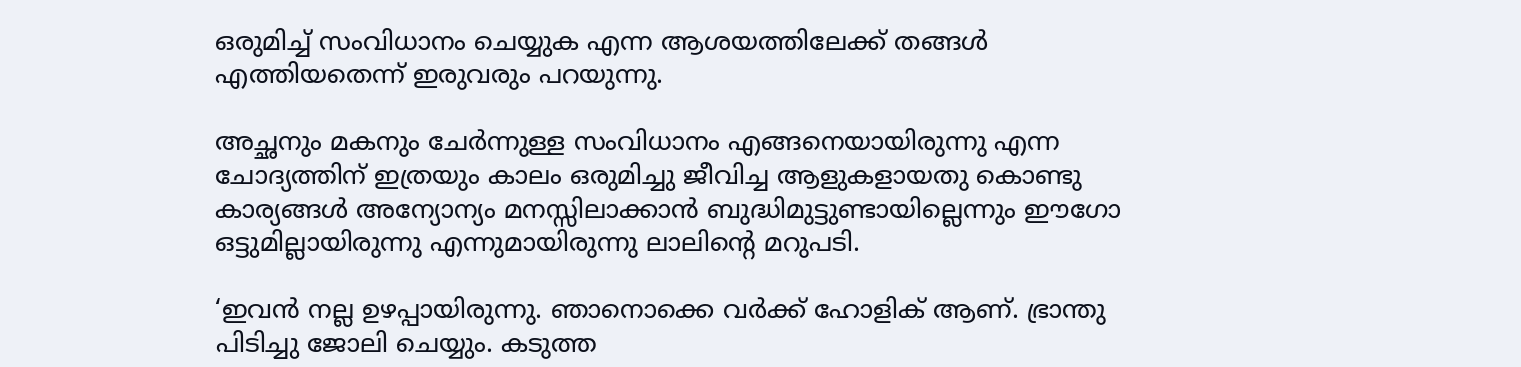ഒരുമിച്ച് സംവിധാനം ചെയ്യുക എന്ന ആശയത്തിലേക്ക് തങ്ങള്‍ എത്തിയതെന്ന് ഇരുവരും പറയുന്നു.

അച്ഛനും മകനും ചേര്‍ന്നുള്ള സംവിധാനം എങ്ങനെയായിരുന്നു എന്ന ചോദ്യത്തിന് ഇത്രയും കാലം ഒരുമിച്ചു ജീവിച്ച ആളുകളായതു കൊണ്ടു കാര്യങ്ങള്‍ അന്യോന്യം മനസ്സിലാക്കാന്‍ ബുദ്ധിമുട്ടുണ്ടായില്ലെന്നും ഈഗോ ഒട്ടുമില്ലായിരുന്നു എന്നുമായിരുന്നു ലാലിന്റെ മറുപടി.

‘ഇവന്‍ നല്ല ഉഴപ്പായിരുന്നു. ഞാനൊക്കെ വര്‍ക്ക് ഹോളിക് ആണ്. ഭ്രാന്തു പിടിച്ചു ജോലി ചെയ്യും. കടുത്ത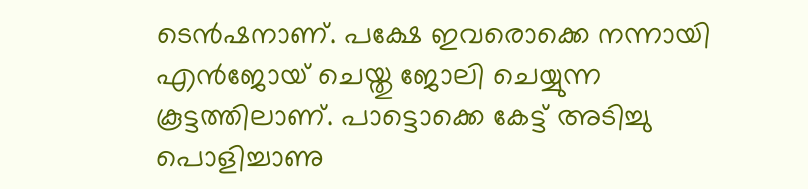ടെന്‍ഷനാണ്. പക്ഷേ ഇവരൊക്കെ നന്നായി എന്‍ജോയ് ചെയ്തു ജോലി ചെയ്യുന്ന കൂട്ടത്തിലാണ്. പാട്ടൊക്കെ കേട്ട് അടിച്ചു പൊളിച്ചാണു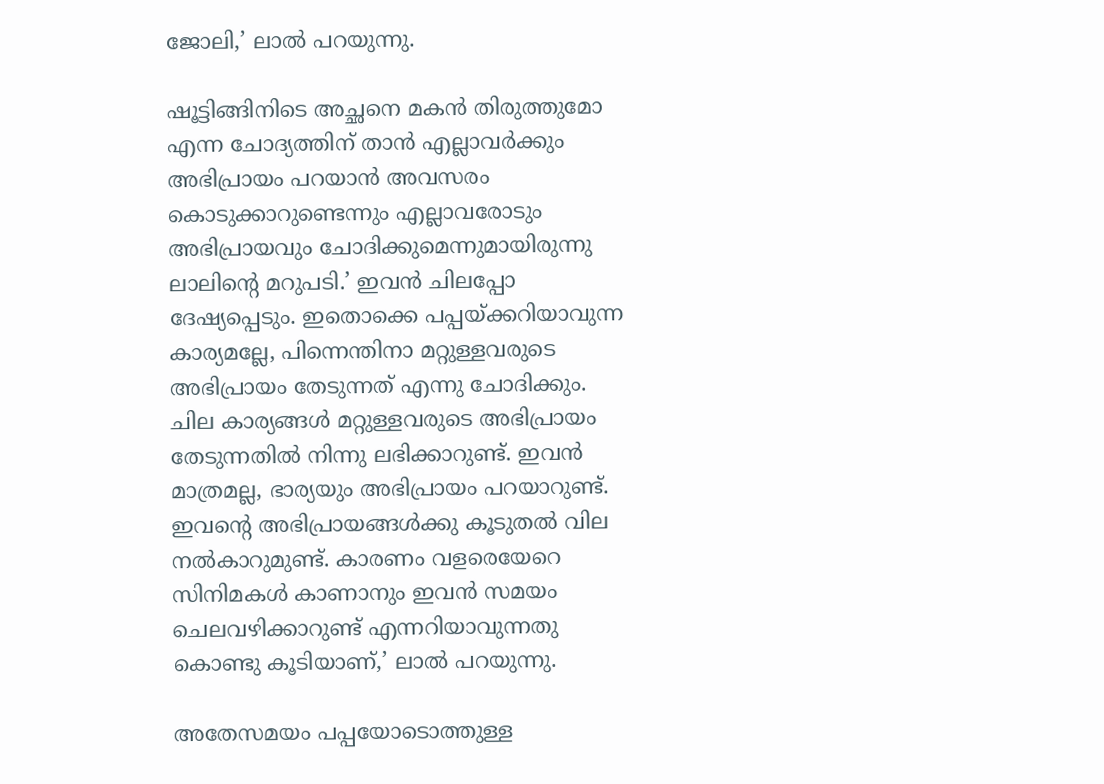ജോലി,’ ലാല്‍ പറയുന്നു.

ഷൂട്ടിങ്ങിനിടെ അച്ഛനെ മകന്‍ തിരുത്തുമോ എന്ന ചോദ്യത്തിന് താന്‍ എല്ലാവര്‍ക്കും അഭിപ്രായം പറയാന്‍ അവസരം കൊടുക്കാറുണ്ടെന്നും എല്ലാവരോടും അഭിപ്രായവും ചോദിക്കുമെന്നുമായിരുന്നു ലാലിന്റെ മറുപടി.’ ഇവന്‍ ചിലപ്പോ ദേഷ്യപ്പെടും. ഇതൊക്കെ പപ്പയ്ക്കറിയാവുന്ന കാര്യമല്ലേ, പിന്നെന്തിനാ മറ്റുള്ളവരുടെ അഭിപ്രായം തേടുന്നത് എന്നു ചോദിക്കും. ചില കാര്യങ്ങള്‍ മറ്റുള്ളവരുടെ അഭിപ്രായം തേടുന്നതില്‍ നിന്നു ലഭിക്കാറുണ്ട്. ഇവന്‍ മാത്രമല്ല, ഭാര്യയും അഭിപ്രായം പറയാറുണ്ട്. ഇവന്റെ അഭിപ്രായങ്ങള്‍ക്കു കൂടുതല്‍ വില നല്‍കാറുമുണ്ട്. കാരണം വളരെയേറെ സിനിമകള്‍ കാണാനും ഇവന്‍ സമയം ചെലവഴിക്കാറുണ്ട് എന്നറിയാവുന്നതു കൊണ്ടു കൂടിയാണ്,’ ലാല്‍ പറയുന്നു.

അതേസമയം പപ്പയോടൊത്തുള്ള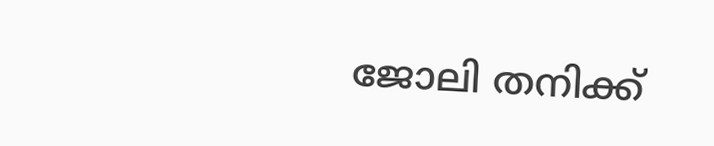ജോലി തനിക്ക്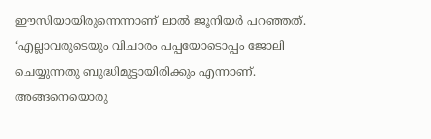ഈസിയായിരുന്നെന്നാണ് ലാല്‍ ജൂനിയര്‍ പറഞ്ഞത്. ‘എല്ലാവരുടെയും വിചാരം പപ്പയോടൊപ്പം ജോലി ചെയ്യുന്നതു ബുദ്ധിമുട്ടായിരിക്കും എന്നാണ്. അങ്ങനെയൊരു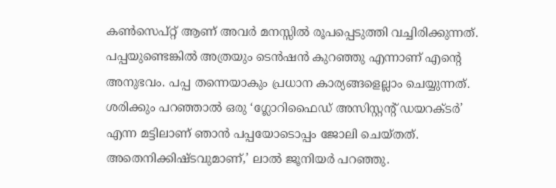കണ്‍സെപ്റ്റ് ആണ് അവര്‍ മനസ്സില്‍ രൂപപ്പെടുത്തി വച്ചിരിക്കുന്നത്. പപ്പയുണ്ടെങ്കില്‍ അത്രയും ടെന്‍ഷന്‍ കുറഞ്ഞു എന്നാണ് എന്റെ അനുഭവം. പപ്പ തന്നെയാകും പ്രധാന കാര്യങ്ങളെല്ലാം ചെയ്യുന്നത്. ശരിക്കും പറഞ്ഞാല്‍ ഒരു ‘ഗ്ലോറിഫൈഡ് അസിസ്റ്റന്റ് ഡയറക്ടര്‍’ എന്ന മട്ടിലാണ് ഞാന്‍ പപ്പയോടൊപ്പം ജോലി ചെയ്തത്. അതെനിക്കിഷ്ടവുമാണ്,’ ലാല്‍ ജൂനിയര്‍ പറഞ്ഞു.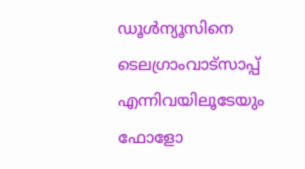ഡൂള്‍ന്യൂസിനെ ടെലഗ്രാംവാട്‌സാപ്പ് എന്നിവയിലൂടേയും  ഫോളോ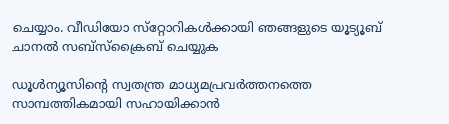ചെയ്യാം. വീഡിയോ സ്‌റ്റോറികള്‍ക്കായി ഞങ്ങളുടെ യൂട്യൂബ് ചാനല്‍ സബ്‌സ്‌ക്രൈബ് ചെയ്യുക

ഡൂള്‍ന്യൂസിന്റെ സ്വതന്ത്ര മാധ്യമപ്രവര്‍ത്തനത്തെ സാമ്പത്തികമായി സഹായിക്കാന്‍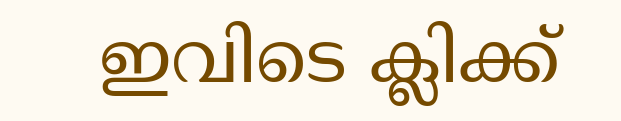ഇവിടെ ക്ലിക്ക്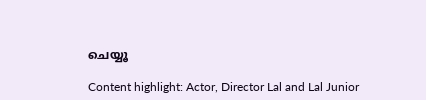ചെയ്യൂ

Content highlight: Actor, Director Lal and Lal Junior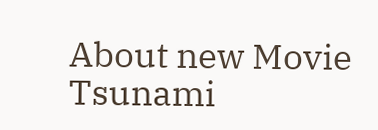About new Movie Tsunami